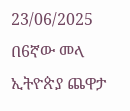23/06/2025
በ6ኛው መላ ኢትዮጵያ ጨዋታ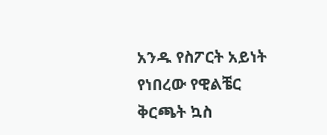አንዱ የስፖርት አይነት የነበረው የዊልቼር ቅርጫት ኳስ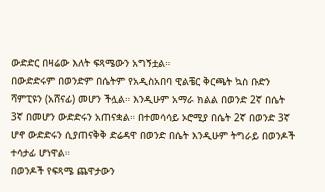ውድድር በዛሬው እለት ፍጻሜውን አግኝቷል።
በውድድሩም በወንድም በሴትም የአዲስአበባ ዊልቼር ቅርጫት ኳስ ቡድን ሻምፒዩን (አሸናፊ) መሆን ችሏል። እንዲሁም አማራ ክልል በወንድ 2ኛ በሴት 3ኛ በመሆን ውድድሩን አጠናቋል። በተመሳሳይ ኦሮሚያ በሴት 2ኛ በወንድ 3ኛ ሆኖ ውድድሩን ሲያጠናቅቅ ድሬዳዋ በወንድ በሴት እንዲሁም ትግራይ በወንዶች ተሳታፊ ሆነዋል።
በወንዶች የፍጻሜ ጨዋታውን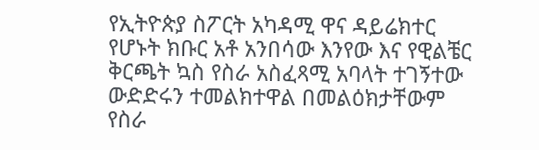የኢትዮጵያ ስፖርት አካዳሚ ዋና ዳይሬክተር የሆኑት ክቡር አቶ አንበሳው እንየው እና የዊልቼር ቅርጫት ኳስ የስራ አስፈጻሚ አባላት ተገኝተው ውድድሩን ተመልክተዋል በመልዕክታቸውም የስራ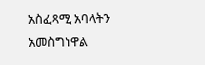አስፈጻሚ አባላትን አመስግነዋል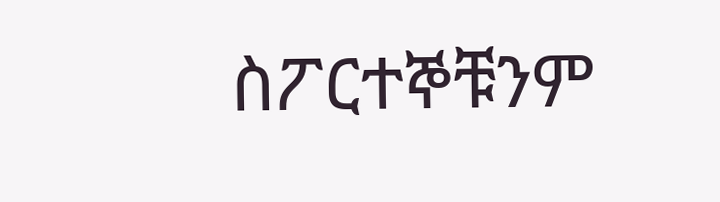ስፖርተኞቹንም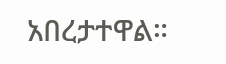አበረታተዋል።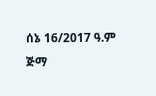ሰኔ 16/2017 ዓ.ም
ጅማ